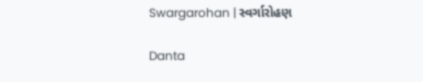Swargarohan | સ્વર્ગારોહણ

Danta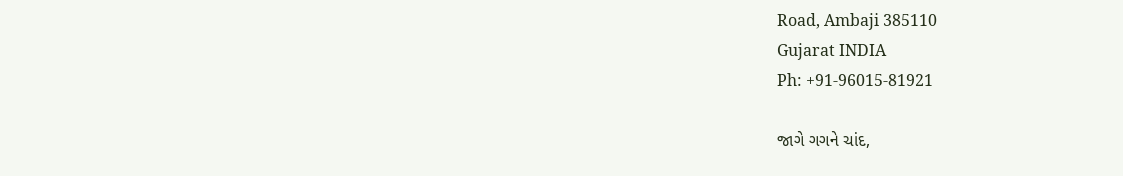Road, Ambaji 385110
Gujarat INDIA
Ph: +91-96015-81921

જાગે ગગને ચાંદ,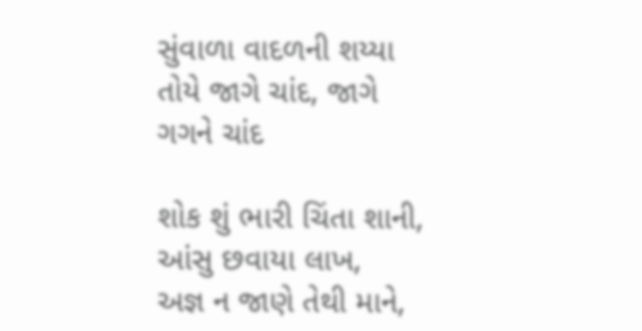સુંવાળા વાદળની શય્યા
તોયે જાગે ચાંદ, જાગે ગગને ચાંદ

શોક શું ભારી ચિંતા શાની, આંસુ છવાયા લાખ,
અજ્ઞ ન જાણે તેથી માને,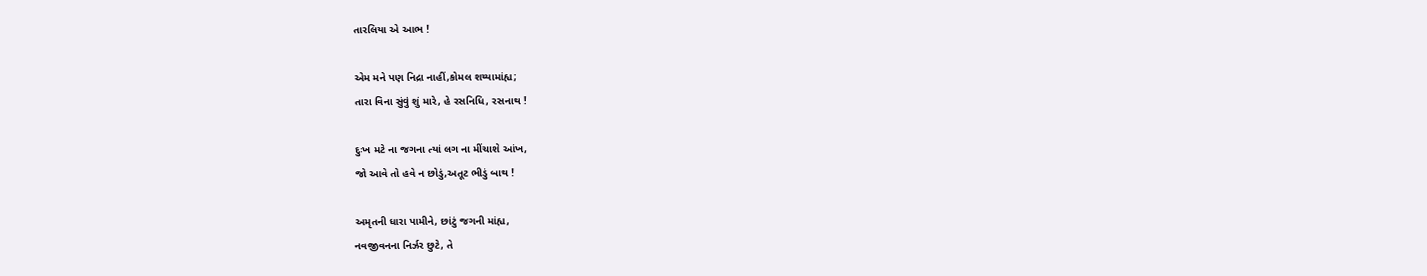તારલિયા એ આભ !

એમ મને પણ નિદ્રા નાહીં,કોમલ શય્યામાંહ્ય;
તારા વિના સુંવું શું મારે, હે રસનિધિ, રસનાથ !

દુઃખ મટે ના જગના ત્યાં લગ ના મીંચાશે આંખ,
જો આવે તો હવે ન છોડું,અતૂટ ભીડું બાથ !

અમૃતની ધારા પામીને, છાંટું જગની માંહ્ય,
નવજીવનના નિર્ઝર છુટે, તે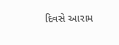દિવસે આરામ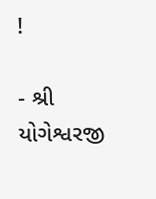!

- શ્રી યોગેશ્વરજી